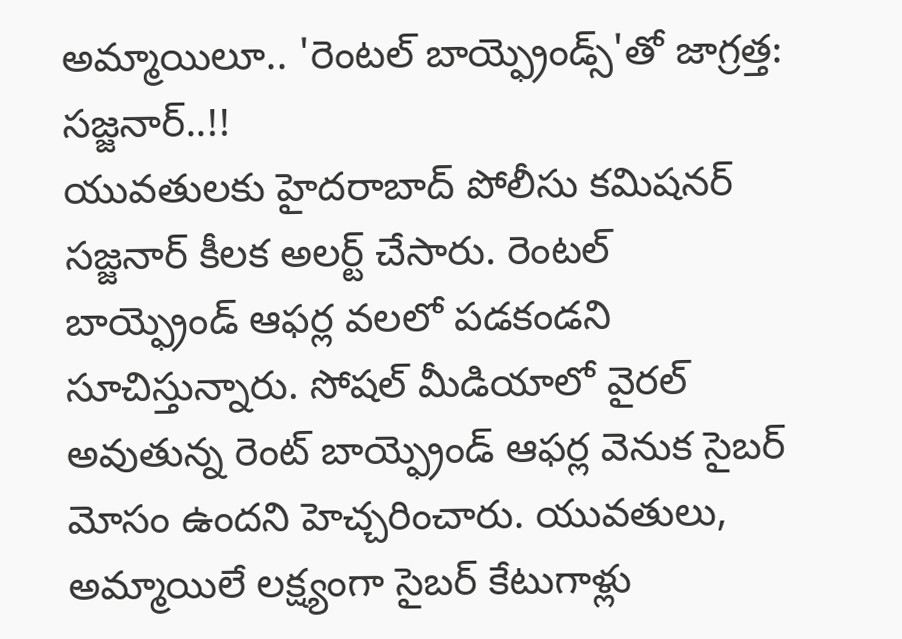అమ్మాయిలూ.. 'రెంటల్ బాయ్ఫ్రెండ్స్'తో జాగ్రత్త: సజ్జనార్..!!
యువతులకు హైదరాబాద్ పోలీసు కమిషనర్ సజ్జనార్ కీలక అలర్ట్ చేసారు. రెంటల్ బాయ్ఫ్రెండ్ ఆఫర్ల వలలో పడకండని సూచిస్తున్నారు. సోషల్ మీడియాలో వైరల్ అవుతున్న రెంట్ బాయ్ఫ్రెండ్ ఆఫర్ల వెనుక సైబర్ మోసం ఉందని హెచ్చరించారు. యువతులు, అమ్మాయిలే లక్ష్యంగా సైబర్ కేటుగాళ్లు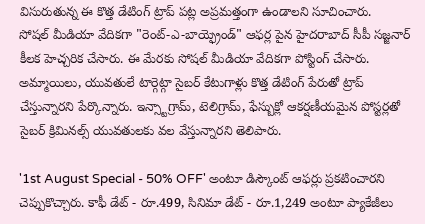విసురుతున్న ఈ కొత్త డేటింగ్ ట్రాప్ పట్ల అప్రమత్తంగా ఉండాలని సూచించారు.
సోషల్ మీడియా వేదికగా "రెంట్-ఎ-బాయ్ఫ్రెండ్" ఆఫర్ల పైన హైదరాబాద్ సీపీ సజ్జనార్ కీలక హెచ్చరిక చేసారు. ఈ మేరకు సోషల్ మీడియా వేదికగా పోస్టింగ్ చేసారు. అమ్మాయిలు, యువతులే టార్గెట్గా సైబర్ కేటుగాళ్లు కొత్త డేటింగ్ పేరుతో ట్రాప్ చేస్తున్నారని పేర్కొన్నారు. ఇన్స్టాగ్రామ్, టెలిగ్రామ్, ఫేస్బుక్లో ఆకర్షణీయమైన పోస్టర్లతో సైబర్ క్రిమినల్స్ యువతులకు వల వేస్తున్నారని తెలిపారు.

'1st August Special - 50% OFF' అంటూ డిస్కౌంట్ ఆఫర్లు ప్రకటించారని చెప్పుకొచ్చారు. కాఫీ డేట్ - రూ.499, సినిమా డేట్ - రూ.1,249 అంటూ ప్యాకేజీలు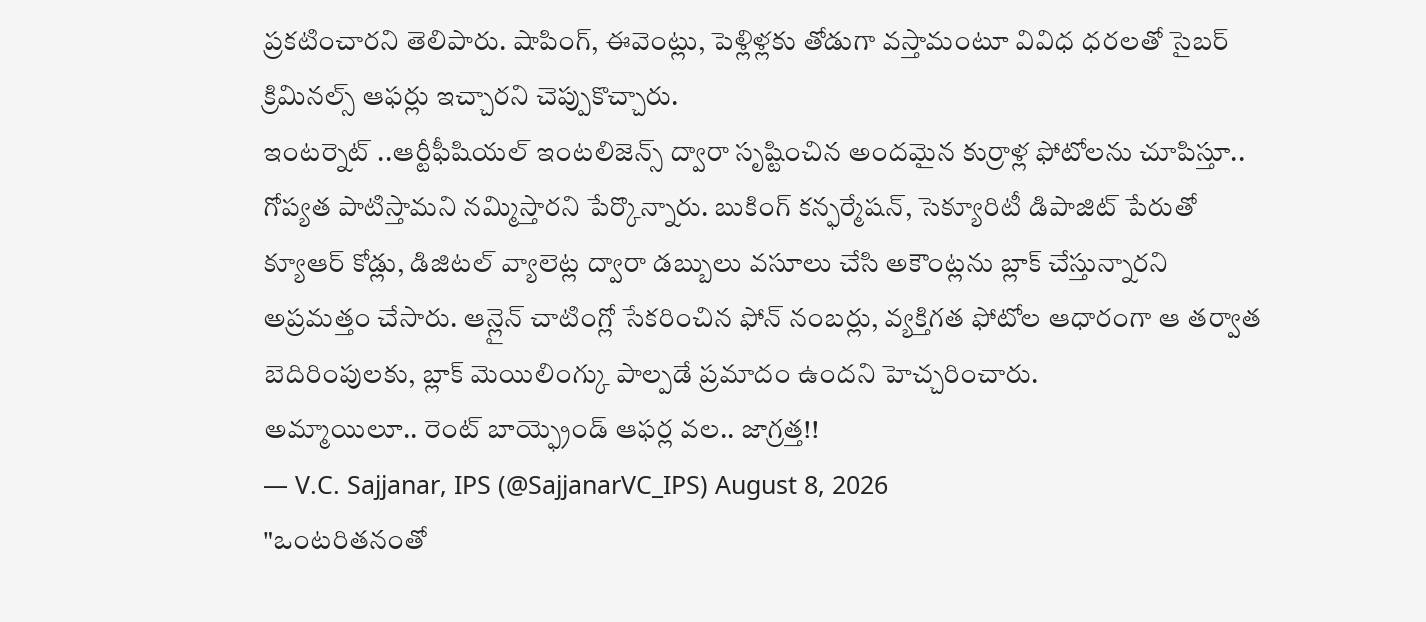ప్రకటించారని తెలిపారు. షాపింగ్, ఈవెంట్లు, పెళ్లిళ్లకు తోడుగా వస్తామంటూ వివిధ ధరలతో సైబర్ క్రిమినల్స్ ఆఫర్లు ఇచ్చారని చెప్పుకొచ్చారు.
ఇంటర్నెట్ ..ఆర్టీఫీషియల్ ఇంటలిజెన్స్ ద్వారా సృష్టించిన అందమైన కుర్రాళ్ల ఫోటోలను చూపిస్తూ.. గోప్యత పాటిస్తామని నమ్మిస్తారని పేర్కొన్నారు. బుకింగ్ కన్ఫర్మేషన్, సెక్యూరిటీ డిపాజిట్ పేరుతో క్యూఆర్ కోడ్లు, డిజిటల్ వ్యాలెట్ల ద్వారా డబ్బులు వసూలు చేసి అకౌంట్లను బ్లాక్ చేస్తున్నారని అప్రమత్తం చేసారు. ఆన్లైన్ చాటింగ్లో సేకరించిన ఫోన్ నంబర్లు, వ్యక్తిగత ఫోటోల ఆధారంగా ఆ తర్వాత బెదిరింపులకు, బ్లాక్ మెయిలింగ్కు పాల్పడే ప్రమాదం ఉందని హెచ్చరించారు.
అమ్మాయిలూ.. రెంట్ బాయ్ఫ్రెండ్ ఆఫర్ల వల.. జాగ్రత్త!!
— V.C. Sajjanar, IPS (@SajjanarVC_IPS) August 8, 2026
"ఒంటరితనంతో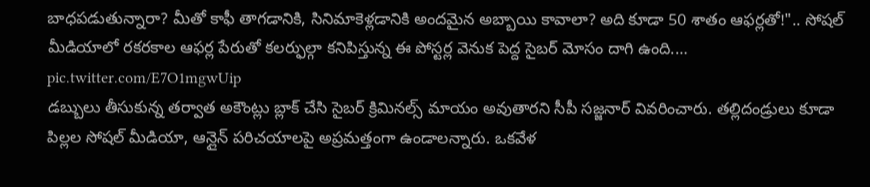బాధపడుతున్నారా? మీతో కాఫీ తాగడానికి, సినిమాకెళ్లడానికి అందమైన అబ్బాయి కావాలా? అది కూడా 50 శాతం ఆఫర్లతో!".. సోషల్ మీడియాలో రకరకాల ఆఫర్ల పేరుతో కలర్ఫుల్గా కనిపిస్తున్న ఈ పోస్టర్ల వెనుక పెద్ద సైబర్ మోసం దాగి ఉంది.… pic.twitter.com/E7O1mgwUip
డబ్బులు తీసుకున్న తర్వాత అకౌంట్లు బ్లాక్ చేసి సైబర్ క్రిమినల్స్ మాయం అవుతారని సీపీ సజ్జనార్ వివరించారు. తల్లిదండ్రులు కూడా పిల్లల సోషల్ మీడియా, ఆన్లైన్ పరిచయాలపై అప్రమత్తంగా ఉండాలన్నారు. ఒకవేళ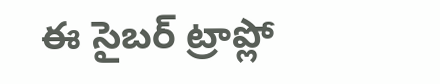ఈ సైబర్ ట్రాప్లో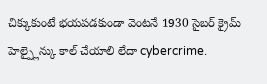చిక్కుకుంటే భయపడకుండా వెంటనే 1930 సైబర్ క్రైమ్ హెల్ప్లైన్కు కాల్ చేయాలి లేదా cybercrime.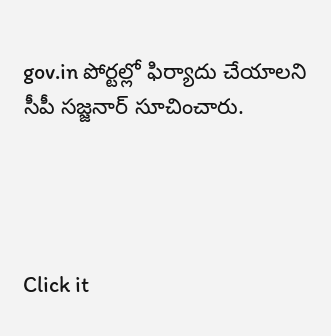gov.in పోర్టల్లో ఫిర్యాదు చేయాలని సీపీ సజ్జనార్ సూచించారు.




Click it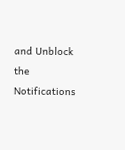and Unblock the Notifications